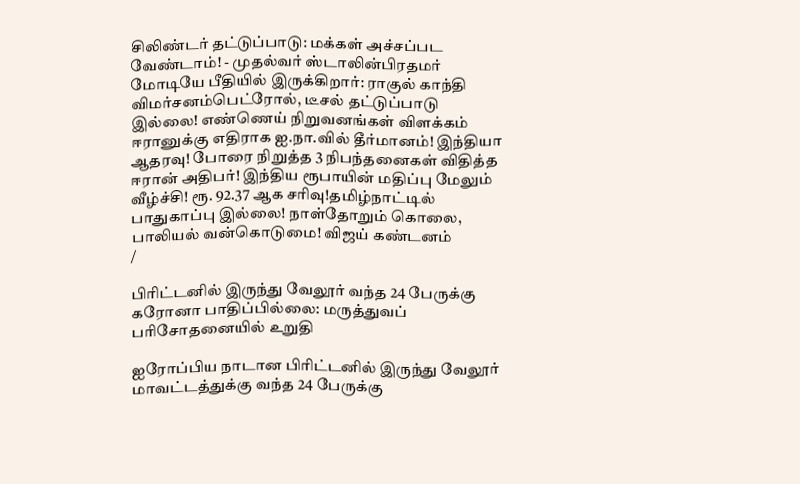சிலிண்டர் தட்டுப்பாடு: மக்கள் அச்சப்பட வேண்டாம்! - முதல்வர் ஸ்டாலின்பிரதமர் மோடியே பீதியில் இருக்கிறார்: ராகுல் காந்தி விமர்சனம்பெட்ரோல், டீசல் தட்டுப்பாடு இல்லை! எண்ணெய் நிறுவனங்கள் விளக்கம் ஈரானுக்கு எதிராக ஐ.நா.வில் தீர்மானம்! இந்தியா ஆதரவு! போரை நிறுத்த 3 நிபந்தனைகள் விதித்த ஈரான் அதிபர்! இந்திய ரூபாயின் மதிப்பு மேலும் வீழ்ச்சி! ரூ. 92.37 ஆக சரிவு!தமிழ்நாட்டில் பாதுகாப்பு இல்லை! நாள்தோறும் கொலை, பாலியல் வன்கொடுமை! விஜய் கண்டனம்
/

பிரிட்டனில் இருந்து வேலூர் வந்த 24 பேருக்கு கரோனா பாதிப்பில்லை: மருத்துவப் பரிசோதனையில் உறுதி

ஐரோப்பிய நாடான பிரிட்டனில் இருந்து வேலூர் மாவட்டத்துக்கு வந்த 24 பேருக்கு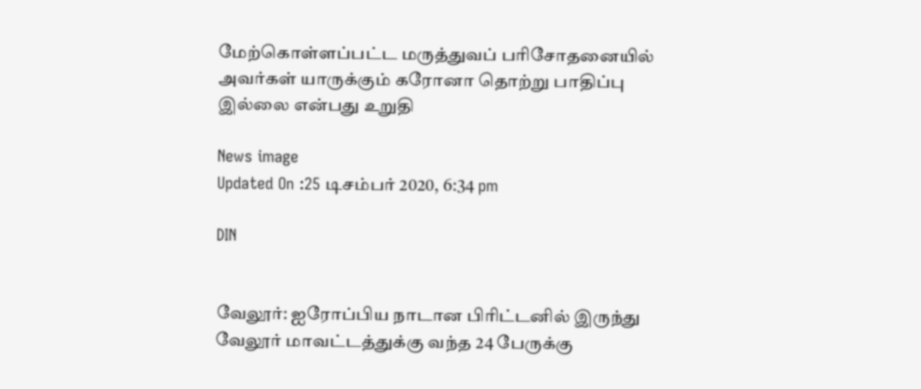மேற்கொள்ளப்பட்ட மருத்துவப் பரிசோதனையில் அவர்கள் யாருக்கும் கரோனா தொற்று பாதிப்பு இல்லை என்பது உறுதி

News image
Updated On :25 டிசம்பர் 2020, 6:34 pm

DIN


வேலூர்: ஐரோப்பிய நாடான பிரிட்டனில் இருந்து வேலூர் மாவட்டத்துக்கு வந்த 24 பேருக்கு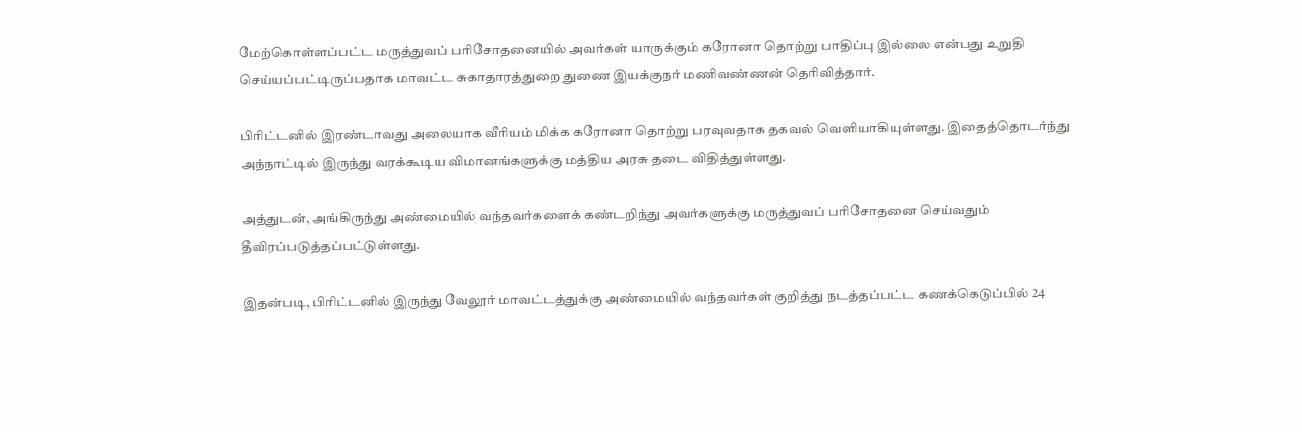மேற்கொள்ளப்பட்ட மருத்துவப் பரிசோதனையில் அவர்கள் யாருக்கும் கரோனா தொற்று பாதிப்பு இல்லை என்பது உறுதி செய்யப்பட்டிருப்பதாக மாவட்ட சுகாதாரத்துறை துணை இயக்குநர் மணிவண்ணன் தெரிவித்தார்.

பிரிட்டனில் இரண்டாவது அலையாக வீரியம் மிக்க கரோனா தொற்று பரவுவதாக தகவல் வெளியாகியுள்ளது. இதைத்தொடர்ந்து அந்நாட்டில் இருந்து வரக்கூடிய விமானங்களுக்கு மத்திய அரசு தடை விதித்துள்ளது.

அத்துடன், அங்கிருந்து அண்மையில் வந்தவர்களைக் கண்டறிந்து அவர்களுக்கு மருத்துவப் பரிசோதனை செய்வதும் தீவிரப்படுத்தப்பட்டுள்ளது.

இதன்படி, பிரிட்டனில் இருந்து வேலூர் மாவட்டத்துக்கு அண்மையில் வந்தவர்கள் குறித்து நடத்தப்பட்ட கணக்கெடுப்பில் 24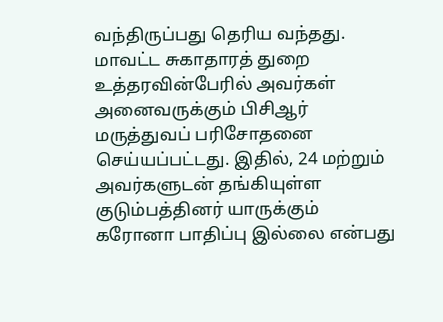வந்திருப்பது தெரிய வந்தது. மாவட்ட சுகாதாரத் துறை உத்தரவின்பேரில் அவர்கள் அனைவருக்கும் பிசிஆர் மருத்துவப் பரிசோதனை செய்யப்பட்டது. இதில், 24 மற்றும் அவர்களுடன் தங்கியுள்ள குடும்பத்தினர் யாருக்கும் கரோனா பாதிப்பு இல்லை என்பது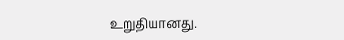உறுதியானது.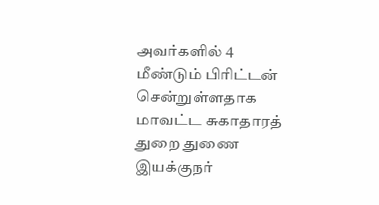அவர்களில் 4 மீண்டும் பிரிட்டன் சென்றுள்ளதாக மாவட்ட சுகாதாரத் துறை துணை இயக்குநர்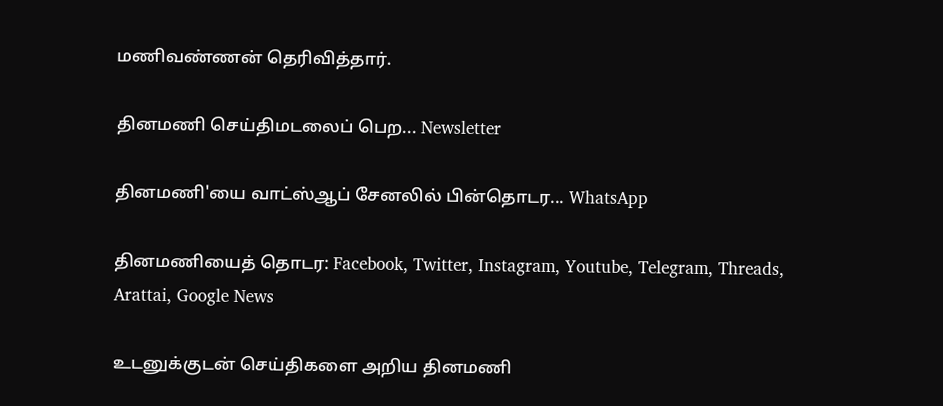மணிவண்ணன் தெரிவித்தார்.

தினமணி செய்திமடலைப் பெற... Newsletter

தினமணி'யை வாட்ஸ்ஆப் சேனலில் பின்தொடர... WhatsApp

தினமணியைத் தொடர: Facebook, Twitter, Instagram, Youtube, Telegram, Threads, Arattai, Google News

உடனுக்குடன் செய்திகளை அறிய தினமணி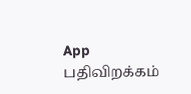App பதிவிறக்கம்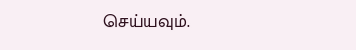செய்யவும்.